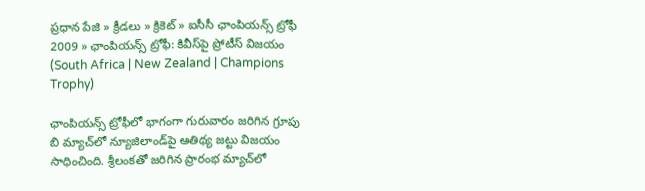ప్రధాన పేజి » క్రీడలు » క్రికెట్ » ఐసీసీ ఛాంపియన్స్ ట్రోఫీ 2009 » ఛాంపియన్స్ ట్రోఫీ: కివీస్‌పై ప్రోటీస్ విజయం (South Africa | New Zealand | Champions Trophy)

ఛాంపియన్స్ ట్రోఫీలో భాగంగా గురువారం జరిగిన గ్రూపు బి మ్యాచ్‌లో న్యూజిలాండ్‌పై ఆతిథ్య జట్టు విజయం సాధించింది. శ్రీలంకతో జరిగిన ప్రారంభ మ్యాచ్‌లో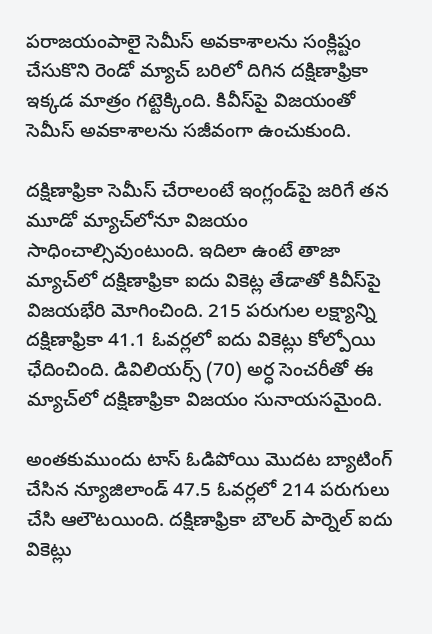పరాజయంపాలై సెమీస్ అవకాశాలను సంక్లిష్టం చేసుకొని రెండో మ్యాచ్ బరిలో దిగిన దక్షిణాఫ్రికా ఇక్కడ మాత్రం గట్టెక్కింది. కివీస్‌పై విజయంతో సెమీస్ అవకాశాలను సజీవంగా ఉంచుకుంది.

దక్షిణాఫ్రికా సెమీస్ చేరాలంటే ఇంగ్లండ్‌పై జరిగే తన మూడో మ్యాచ్‌లోనూ విజయం సాధించాల్సివుంటుంది. ఇదిలా ఉంటే తాజా మ్యాచ్‌లో దక్షిణాఫ్రికా ఐదు వికెట్ల తేడాతో కివీస్‌పై విజయభేరి మోగించింది. 215 పరుగుల లక్ష్యాన్ని దక్షిణాఫ్రికా 41.1 ఓవర్లలో ఐదు వికెట్లు కోల్పోయి ఛేదించింది. డివిలియర్స్ (70) అర్ధ సెంచరీతో ఈ మ్యాచ్‌లో దక్షిణాఫ్రికా విజయం సునాయసమైంది.

అంతకుముందు టాస్ ఓడిపోయి మొదట బ్యాటింగ్ చేసిన న్యూజిలాండ్ 47.5 ఓవర్లలో 214 పరుగులు చేసి ఆలౌటయింది. దక్షిణాఫ్రికా బౌలర్ పార్నెల్ ఐదు వికెట్లు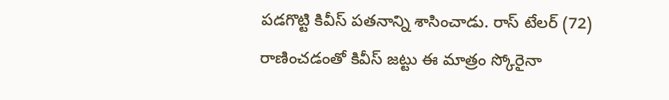పడగొట్టి కివీస్ పతనాన్ని శాసించాడు. రాస్ టేలర్ (72) రాణించడంతో కివీస్ జట్టు ఈ మాత్రం స్కోరైనా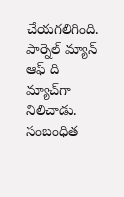చేయగలిగింది. పార్నెల్ మ్యాన్ ఆఫ్ ది మ్యాచ్‌గా నిలిచాడు.
సంబంధిత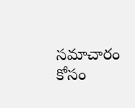సమాచారం కోసం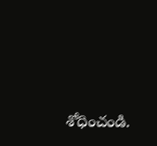శోధించండి.